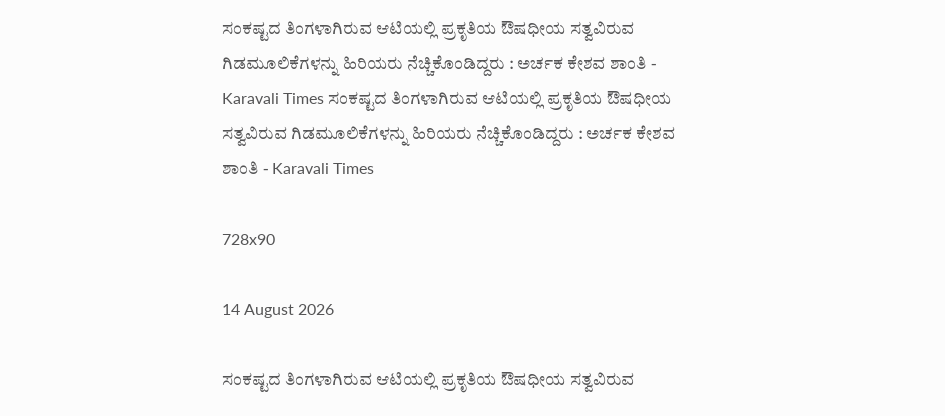ಸಂಕಷ್ಟದ ತಿಂಗಳಾಗಿರುವ ಆಟಿಯಲ್ಲಿ ಪ್ರಕೃತಿಯ ಔಷಧೀಯ ಸತ್ವವಿರುವ ಗಿಡಮೂಲಿಕೆಗಳನ್ನು ಹಿರಿಯರು ನೆಚ್ಚಿಕೊಂಡಿದ್ದರು : ಅರ್ಚಕ ಕೇಶವ ಶಾಂತಿ - Karavali Times ಸಂಕಷ್ಟದ ತಿಂಗಳಾಗಿರುವ ಆಟಿಯಲ್ಲಿ ಪ್ರಕೃತಿಯ ಔಷಧೀಯ ಸತ್ವವಿರುವ ಗಿಡಮೂಲಿಕೆಗಳನ್ನು ಹಿರಿಯರು ನೆಚ್ಚಿಕೊಂಡಿದ್ದರು : ಅರ್ಚಕ ಕೇಶವ ಶಾಂತಿ - Karavali Times

728x90

14 August 2026

ಸಂಕಷ್ಟದ ತಿಂಗಳಾಗಿರುವ ಆಟಿಯಲ್ಲಿ ಪ್ರಕೃತಿಯ ಔಷಧೀಯ ಸತ್ವವಿರುವ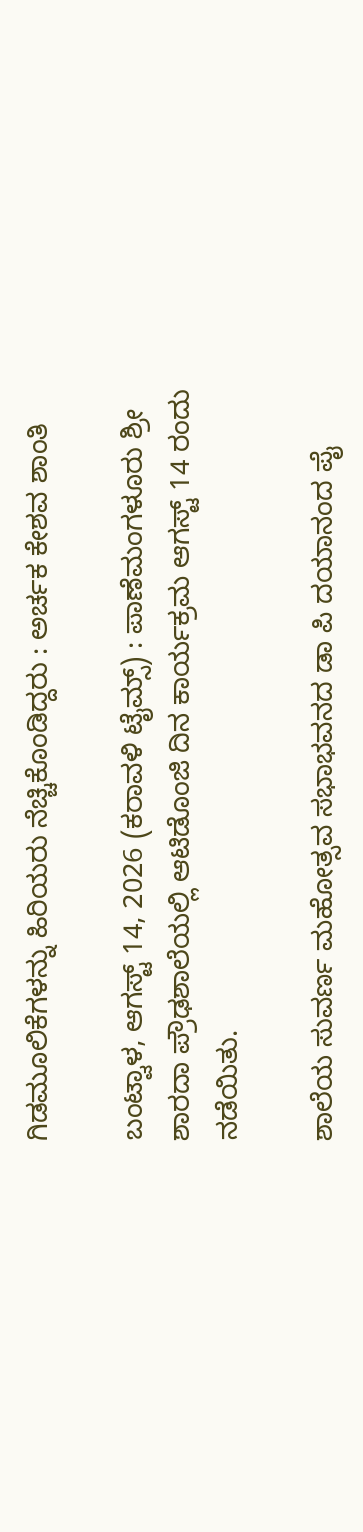ಗಿಡಮೂಲಿಕೆಗಳನ್ನು ಹಿರಿಯರು ನೆಚ್ಚಿಕೊಂಡಿದ್ದರು : ಅರ್ಚಕ ಕೇಶವ ಶಾಂತಿ

ಬಂಟ್ವಾಳ, ಆಗಸ್ಟ್ 14, 2026 (ಕರಾವಳಿ ಟೈಮ್ಸ್) : ಪಾಣೆಮಂಗಳೂರು ಶ್ರೀ ಶಾರದಾ ಪ್ರೌಢಶಾಲೆಯಲ್ಲಿ ಆಟಿಡೊಂಜಿ ದಿನ ಕಾರ್ಯಕ್ರಮ ಆಗಸ್ಟ್ 14 ರಂದು ನಡೆಯಿತು.

ಶಾಲೆಯ ಸುವರ್ಣ ಮಹೋತ್ಸವ ಸಭಾಭವನದ ಡಾ ಪಿ ದಯಾನಂದ ಪೈ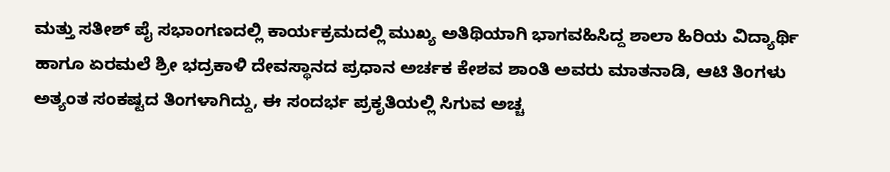ಮತ್ತು ಸತೀಶ್ ಪೈ ಸಭಾಂಗಣದಲ್ಲಿ ಕಾರ್ಯಕ್ರಮದಲ್ಲಿ ಮುಖ್ಯ ಅತಿಥಿಯಾಗಿ ಭಾಗವಹಿಸಿದ್ದ ಶಾಲಾ ಹಿರಿಯ ವಿದ್ಯಾರ್ಥಿ ಹಾಗೂ ಏರಮಲೆ ಶ್ರೀ ಭದ್ರಕಾಳಿ ದೇವಸ್ಥಾನದ ಪ್ರಧಾನ ಅರ್ಚಕ ಕೇಶವ ಶಾಂತಿ ಅವರು ಮಾತನಾಡಿ, ಆಟಿ ತಿಂಗಳು ಅತ್ಯಂತ ಸಂಕಷ್ಟದ ತಿಂಗಳಾಗಿದ್ದು, ಈ ಸಂದರ್ಭ ಪ್ರಕೃತಿಯಲ್ಲಿ ಸಿಗುವ ಅಚ್ಚ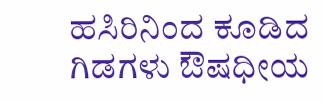ಹಸಿರಿನಿಂದ ಕೂಡಿದ ಗಿಡಗಳು ಔಷಧೀಯ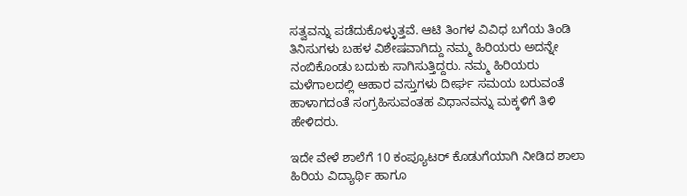ಸತ್ವವನ್ನು ಪಡೆದುಕೊಳ್ಳುತ್ತವೆ. ಆಟಿ ತಿಂಗಳ ವಿವಿಧ ಬಗೆಯ ತಿಂಡಿ ತಿನಿಸುಗಳು ಬಹಳ ವಿಶೇಷವಾಗಿದ್ದು ನಮ್ಮ ಹಿರಿಯರು ಅದನ್ನೇ ನಂಬಿಕೊಂಡು ಬದುಕು ಸಾಗಿಸುತ್ತಿದ್ದರು. ನಮ್ಮ ಹಿರಿಯರು ಮಳೆಗಾಲದಲ್ಲಿ ಆಹಾರ ವಸ್ತುಗಳು ದೀರ್ಘ ಸಮಯ ಬರುವಂತೆ ಹಾಳಾಗದಂತೆ ಸಂಗ್ರಹಿಸುವಂತಹ ವಿಧಾನವನ್ನು ಮಕ್ಕಳಿಗೆ ತಿಳಿ ಹೇಳಿದರು.

ಇದೇ ವೇಳೆ ಶಾಲೆಗೆ 10 ಕಂಪ್ಯೂಟರ್ ಕೊಡುಗೆಯಾಗಿ ನೀಡಿದ ಶಾಲಾ ಹಿರಿಯ ವಿದ್ಯಾರ್ಥಿ ಹಾಗೂ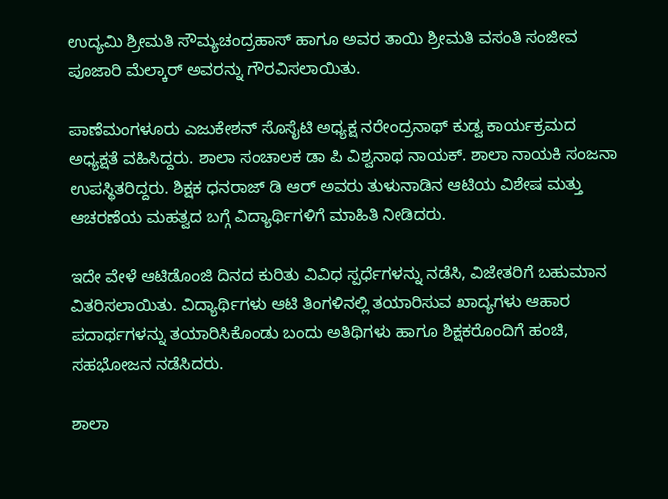ಉದ್ಯಮಿ ಶ್ರೀಮತಿ ಸೌಮ್ಯಚಂದ್ರಹಾಸ್ ಹಾಗೂ ಅವರ ತಾಯಿ ಶ್ರೀಮತಿ ವಸಂತಿ ಸಂಜೀವ ಪೂಜಾರಿ ಮೆಲ್ಕಾರ್ ಅವರನ್ನು ಗೌರವಿಸಲಾಯಿತು.

ಪಾಣೆಮಂಗಳೂರು ಎಜುಕೇಶನ್ ಸೊಸೈಟಿ ಅಧ್ಯಕ್ಷ ನರೇಂದ್ರನಾಥ್ ಕುಡ್ವ ಕಾರ್ಯಕ್ರಮದ ಅಧ್ಯಕ್ಷತೆ ವಹಿಸಿದ್ದರು. ಶಾಲಾ ಸಂಚಾಲಕ ಡಾ ಪಿ ವಿಶ್ವನಾಥ ನಾಯಕ್. ಶಾಲಾ ನಾಯಕಿ ಸಂಜನಾ ಉಪಸ್ಥಿತರಿದ್ದರು. ಶಿಕ್ಷಕ ಧನರಾಜ್ ಡಿ ಆರ್ ಅವರು ತುಳುನಾಡಿನ ಆಟಿಯ ವಿಶೇಷ ಮತ್ತು ಆಚರಣೆಯ ಮಹತ್ವದ ಬಗ್ಗೆ ವಿದ್ಯಾರ್ಥಿಗಳಿಗೆ ಮಾಹಿತಿ ನೀಡಿದರು.

ಇದೇ ವೇಳೆ ಆಟಿಡೊಂಜಿ ದಿನದ ಕುರಿತು ವಿವಿಧ ಸ್ಪರ್ಧೆಗಳನ್ನು ನಡೆಸಿ, ವಿಜೇತರಿಗೆ ಬಹುಮಾನ ವಿತರಿಸಲಾಯಿತು. ವಿದ್ಯಾರ್ಥಿಗಳು ಆಟಿ ತಿಂಗಳಿನಲ್ಲಿ ತಯಾರಿಸುವ ಖಾದ್ಯಗಳು ಆಹಾರ ಪದಾರ್ಥಗಳನ್ನು ತಯಾರಿಸಿಕೊಂಡು ಬಂದು ಅತಿಥಿಗಳು ಹಾಗೂ ಶಿಕ್ಷಕರೊಂದಿಗೆ ಹಂಚಿ, ಸಹಭೋಜನ ನಡೆಸಿದರು.

ಶಾಲಾ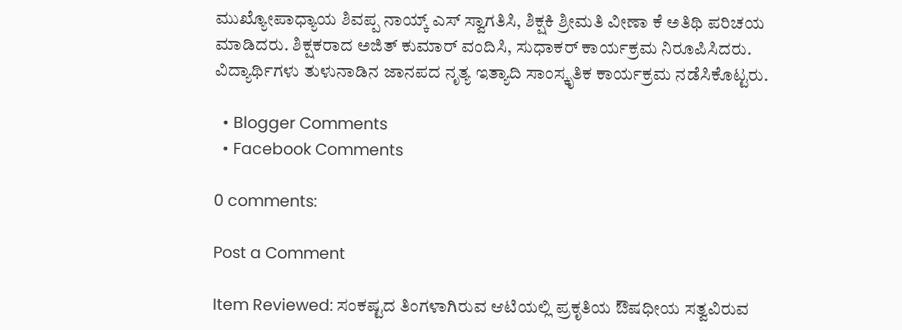ಮುಖ್ಯೋಪಾಧ್ಯಾಯ ಶಿವಪ್ಪ ನಾಯ್ಕ್ ಎಸ್ ಸ್ವಾಗತಿಸಿ, ಶಿಕ್ಷಕಿ ಶ್ರೀಮತಿ ವೀಣಾ ಕೆ ಅತಿಥಿ ಪರಿಚಯ ಮಾಡಿದರು. ಶಿಕ್ಷಕರಾದ ಅಜಿತ್ ಕುಮಾರ್ ವಂದಿಸಿ, ಸುಧಾಕರ್ ಕಾರ್ಯಕ್ರಮ ನಿರೂಪಿಸಿದರು. ವಿದ್ಯಾರ್ಥಿಗಳು ತುಳುನಾಡಿನ ಜಾನಪದ ನೃತ್ಯ ಇತ್ಯಾದಿ ಸಾಂಸ್ಕೃತಿಕ ಕಾರ್ಯಕ್ರಮ ನಡೆಸಿಕೊಟ್ಟರು.

  • Blogger Comments
  • Facebook Comments

0 comments:

Post a Comment

Item Reviewed: ಸಂಕಷ್ಟದ ತಿಂಗಳಾಗಿರುವ ಆಟಿಯಲ್ಲಿ ಪ್ರಕೃತಿಯ ಔಷಧೀಯ ಸತ್ವವಿರುವ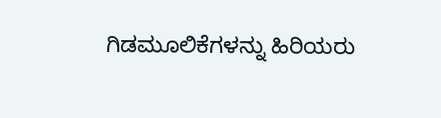ಗಿಡಮೂಲಿಕೆಗಳನ್ನು ಹಿರಿಯರು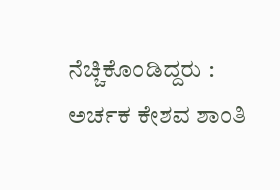ನೆಚ್ಚಿಕೊಂಡಿದ್ದರು : ಅರ್ಚಕ ಕೇಶವ ಶಾಂತಿ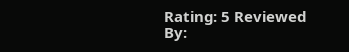Rating: 5 Reviewed By: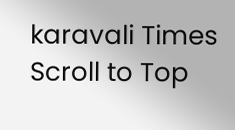karavali Times
Scroll to Top